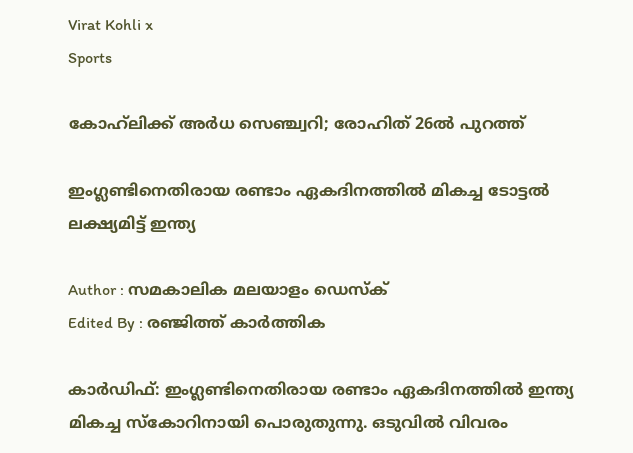Virat Kohli x
Sports

കോഹ്‌ലിക്ക് അര്‍ധ സെഞ്ച്വറി; രോഹിത് 26ല്‍ പുറത്ത്

ഇംഗ്ലണ്ടിനെതിരായ രണ്ടാം ഏകദിനത്തില്‍ മികച്ച ടോട്ടല്‍ ലക്ഷ്യമിട്ട് ഇന്ത്യ

Author : സമകാലിക മലയാളം ഡെസ്ക്
Edited By : രഞ്ജിത്ത് കാർത്തിക

കാര്‍ഡിഫ്: ഇംഗ്ലണ്ടിനെതിരായ രണ്ടാം ഏകദിനത്തില്‍ ഇന്ത്യ മികച്ച സ്‌കോറിനായി പൊരുതുന്നു. ഒടുവില്‍ വിവരം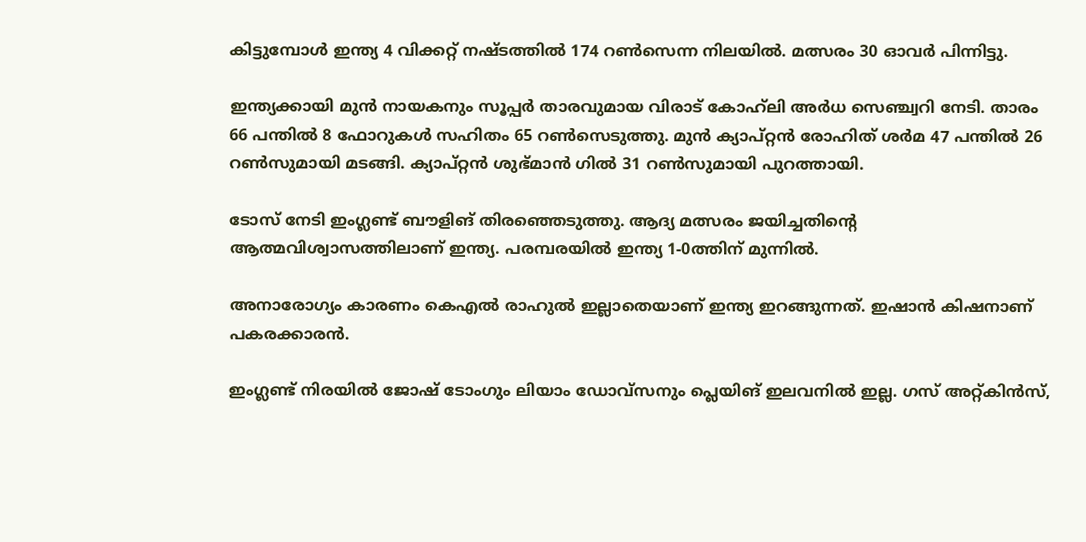കിട്ടുമ്പോള്‍ ഇന്ത്യ 4 വിക്കറ്റ് നഷ്ടത്തില്‍ 174 റണ്‍സെന്ന നിലയില്‍. മത്സരം 30 ഓവര്‍ പിന്നിട്ടു.

ഇന്ത്യക്കായി മുന്‍ നായകനും സൂപ്പര്‍ താരവുമായ വിരാട് കോഹ്‌ലി അര്‍ധ സെഞ്ച്വറി നേടി. താരം 66 പന്തില്‍ 8 ഫോറുകള്‍ സഹിതം 65 റണ്‍സെടുത്തു. മുന്‍ ക്യാപ്റ്റന്‍ രോഹിത് ശര്‍മ 47 പന്തില്‍ 26 റണ്‍സുമായി മടങ്ങി. ക്യാപ്റ്റന്‍ ശുഭ്മാന്‍ ഗില്‍ 31 റണ്‍സുമായി പുറത്തായി.

ടോസ് നേടി ഇംഗ്ലണ്ട് ബൗളിങ് തിരഞ്ഞെടുത്തു. ആദ്യ മത്സരം ജയിച്ചതിന്റെ ആത്മവിശ്വാസത്തിലാണ് ഇന്ത്യ. പരമ്പരയില്‍ ഇന്ത്യ 1-0ത്തിന് മുന്നില്‍.

അനാരോഗ്യം കാരണം കെഎല്‍ രാഹുല്‍ ഇല്ലാതെയാണ് ഇന്ത്യ ഇറങ്ങുന്നത്. ഇഷാന്‍ കിഷനാണ് പകരക്കാരന്‍.

ഇംഗ്ലണ്ട് നിരയില്‍ ജോഷ് ടോംഗും ലിയാം ഡോവ്‌സനും പ്ലെയിങ് ഇലവനില്‍ ഇല്ല. ഗസ് അറ്റ്കിന്‍സ്,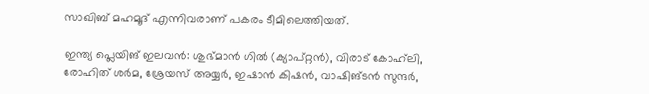സാഖിബ് മഹമൂദ് എന്നിവരാണ് പകരം ടീമിലെത്തിയത്.

ഇന്ത്യ പ്ലെയിങ് ഇലവന്‍: ശുഭ്മാന്‍ ഗില്‍ (ക്യാപ്റ്റന്‍), വിരാട് കോഹ്‌ലി, രോഹിത് ശര്‍മ, ശ്രേയസ് അയ്യര്‍, ഇഷാന്‍ കിഷന്‍, വാഷിങ്ടന്‍ സുന്ദര്‍,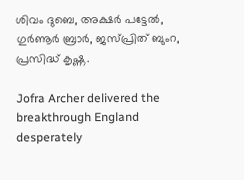ശിവം ദുബെ, അക്ഷര്‍ പട്ടേല്‍, ഗുര്‍ണൂര്‍ ബ്രാര്‍, ജസ്പ്രിത് ബുംറ, പ്രസിദ്ധ് കൃഷ്ണ.

Jofra Archer delivered the breakthrough England desperately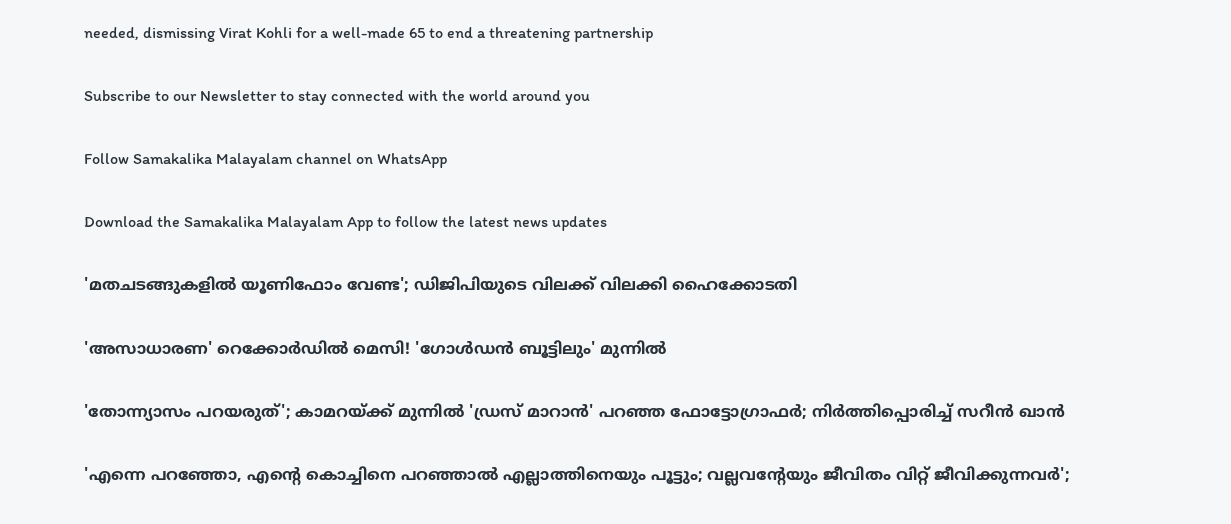needed, dismissing Virat Kohli for a well-made 65 to end a threatening partnership

Subscribe to our Newsletter to stay connected with the world around you

Follow Samakalika Malayalam channel on WhatsApp

Download the Samakalika Malayalam App to follow the latest news updates

'മതചടങ്ങുകളില്‍ യൂണിഫോം വേണ്ട'; ഡിജിപിയുടെ വിലക്ക് വിലക്കി ഹൈക്കോടതി

'അസാധാരണ' റെക്കോർഡിൽ മെസി! 'ഗോൾഡൻ ബൂട്ടിലും' മുന്നിൽ

'തോന്ന്യാസം പറയരുത്'; കാമറയ്ക്ക് മുന്നില്‍ 'ഡ്രസ് മാറാന്‍' പറഞ്ഞ ഫോട്ടോഗ്രാഫര്‍; നിര്‍ത്തിപ്പൊരിച്ച് സറീന്‍ ഖാന്‍

'എന്നെ പറഞ്ഞോ, എന്റെ കൊച്ചിനെ പറഞ്ഞാല്‍ എല്ലാത്തിനെയും പൂട്ടും; വല്ലവന്റേയും ജീവിതം വിറ്റ് ജീവിക്കുന്നവര്‍';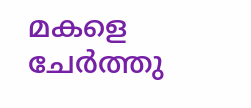മകളെ ചേര്‍ത്തു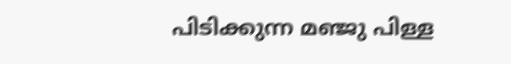പിടിക്കുന്ന മഞ്ജു പിള്ള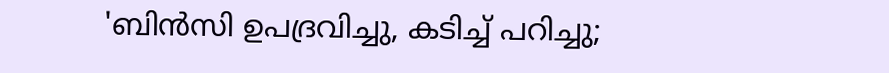'ബിന്‍സി ഉപദ്രവിച്ചു, കടിച്ച് പറിച്ചു;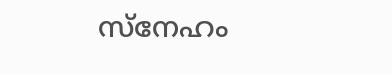സ്‌നേഹം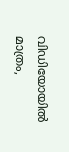വിഡിയോയില്‍ മാത്രം,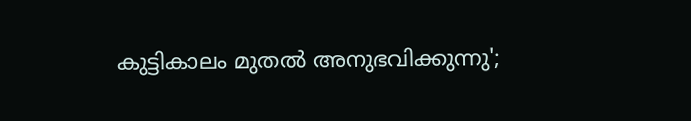കുട്ടികാലം മുതല്‍ അനുഭവിക്കുന്നു';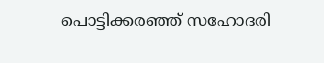പൊട്ടിക്കരഞ്ഞ് സഹോദരി